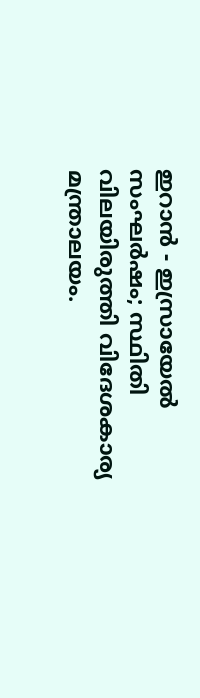ഇറാൻ - ഇസ്രായേൽ സംഘര്‍ഷം; സ്ഥിതി വിലയിരുത്തി വിദേശകാര്യ മന്ത്രാലയം.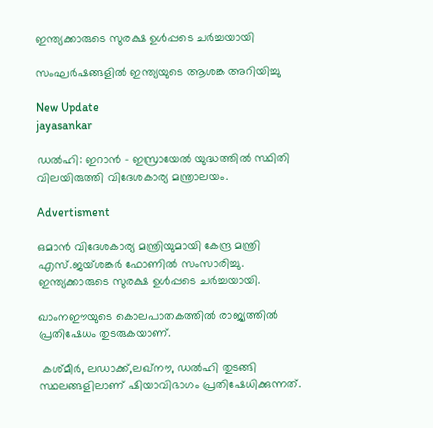ഇന്ത്യക്കാരുടെ സുരക്ഷ ഉൾപ്പടെ ചർച്ചയായി

സംഘർഷങ്ങളിൽ ഇന്ത്യയുടെ ആശങ്ക അറിയിച്ചു

New Update
jayasankar

ഡൽഹി: ഇറാൻ - ഇസ്രായേൽ യുദ്ധത്തിൽ സ്ഥിതി വിലയിരുത്തി വിദേശകാര്യ മന്ത്രാലയം.

Advertisment

ഒമാൻ വിദേശകാര്യ മന്ത്രിയുമായി കേന്ദ്ര മന്ത്രി എസ്.ജയ‍്ശങ്കർ ഫോണിൽ സംസാരിച്ചു. ഇന്ത്യക്കാരുടെ സുരക്ഷ ഉൾപ്പടെ ചർച്ചയായി.

ഖാംനഈയുടെ കൊലപാതകത്തിൽ രാജ്യത്തിൽ പ്രതിഷേധം തുടരുകയാണ്.

 കശ്മീർ, ലഡാക്ക്,ലഖ്‌നൗ, ഡൽഹി തുടങ്ങി സ്ഥലങ്ങളിലാണ് ഷിയാവിഭാഗം പ്രതിഷേധിക്കുന്നത്.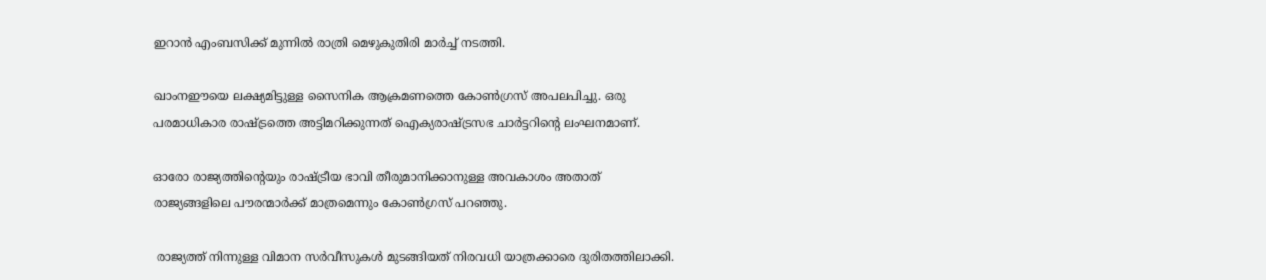ഇറാൻ എംബസിക്ക് മുന്നിൽ രാത്രി മെഴുകുതിരി മാർച്ച് നടത്തി.

ഖാംനഈയെ ലക്ഷ്യമിട്ടുള്ള സൈനിക ആക്രമണത്തെ കോൺഗ്രസ്‌ അപലപിച്ചു. ഒരു പരമാധികാര രാഷ്ട്രത്തെ അട്ടിമറിക്കുന്നത് ഐക്യരാഷ്ട്രസഭ ചാർട്ടറിന്‍റെ ലംഘനമാണ്.

ഓരോ രാജ്യത്തിന്‍റെയും രാഷ്ട്രീയ ഭാവി തീരുമാനിക്കാനുള്ള അവകാശം അതാത് രാജ്യങ്ങളിലെ പൗരന്മാർക്ക് മാത്രമെന്നും കോൺഗ്രസ്‌ പറഞ്ഞു.

 രാജ്യത്ത് നിന്നുള്ള വിമാന സർവീസുകൾ മുടങ്ങിയത് നിരവധി യാത്രക്കാരെ ദുരിതത്തിലാക്കി.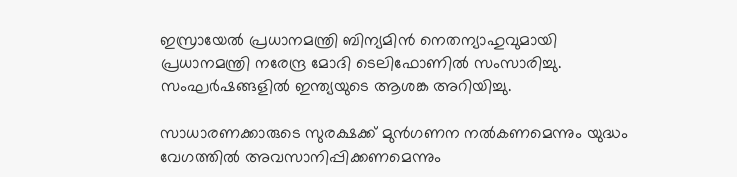ഇസ്രായേൽ പ്രധാനമന്ത്രി ബിന്യമിൻ നെതന്യാഹുവുമായി പ്രധാനമന്ത്രി നരേന്ദ്ര മോദി ടെലിഫോണിൽ സംസാരിച്ചു. സംഘർഷങ്ങളിൽ ഇന്ത്യയുടെ ആശങ്ക അറിയിച്ചു.

സാധാരണക്കാരുടെ സുരക്ഷക്ക് മുൻഗണന നൽകണമെന്നും യുദ്ധം വേഗത്തിൽ അവസാനിപ്പിക്കണമെന്നും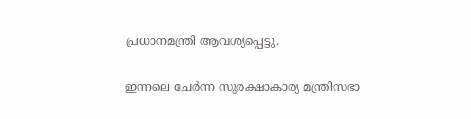പ്രധാനമന്ത്രി ആവശ്യപ്പെട്ടു.

ഇന്നലെ ചേർന്ന സുരക്ഷാകാര്യ മന്ത്രിസഭാ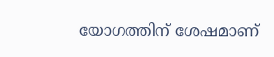യോഗത്തിന് ശേഷമാണ്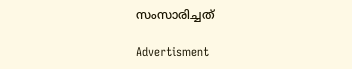സംസാരിച്ചത്

Advertisment